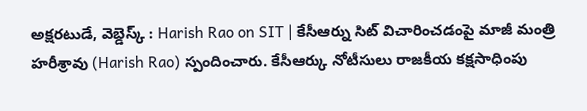అక్షరటుడే, వెబ్డెస్క్ : Harish Rao on SIT | కేసీఆర్ను సిట్ విచారించడంపై మాజీ మంత్రి హరీశ్రావు (Harish Rao) స్పందించారు. కేసీఆర్కు నోటీసులు రాజకీయ కక్షసాధింపు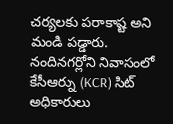చర్యలకు పరాకాష్ట అని మండి పడ్డారు.
నందినగర్లోని నివాసంలో కేసీఆర్ను (KCR) సిట్ అధికారులు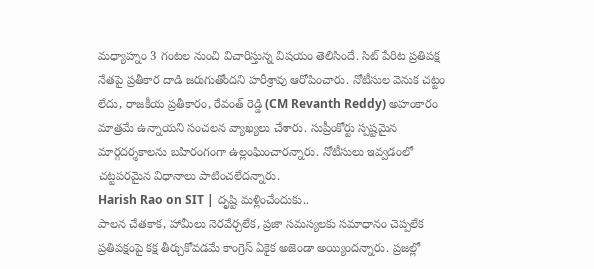మధ్యాహ్నం 3 గంటల నుంచి విచారిస్తున్న విషయం తెలిసిందే. సిట్ పేరిట ప్రతిపక్ష నేతపై ప్రతీకార దాడి జరుగుతోందని హరీశ్రావు ఆరోపించారు. నోటీసుల వెనుక చట్టం లేదు, రాజకీయ ప్రతీకారం, రేవంత్ రెడ్డి (CM Revanth Reddy) అహంకారం మాత్రమే ఉన్నాయని సంచలన వ్యాఖ్యలు చేశారు. సుప్రీంకోర్టు స్పష్టమైన మార్గదర్శకాలను బహిరంగంగా ఉల్లంఘించారన్నారు. నోటీసులు ఇవ్వడంలో చట్టపరమైన విధానాలు పాటించలేదన్నారు.
Harish Rao on SIT | దృష్టి మళ్లించేందుకు..
పాలన చేతకాక, హామీలు నెరవేర్చలేక, ప్రజా సమస్యలకు సమాధానం చెప్పలేక ప్రతిపక్షంపై కక్ష తీర్చుకోవడమే కాంగ్రెస్ ఏకైక అజెండా అయ్యిందన్నారు. ప్రజల్లో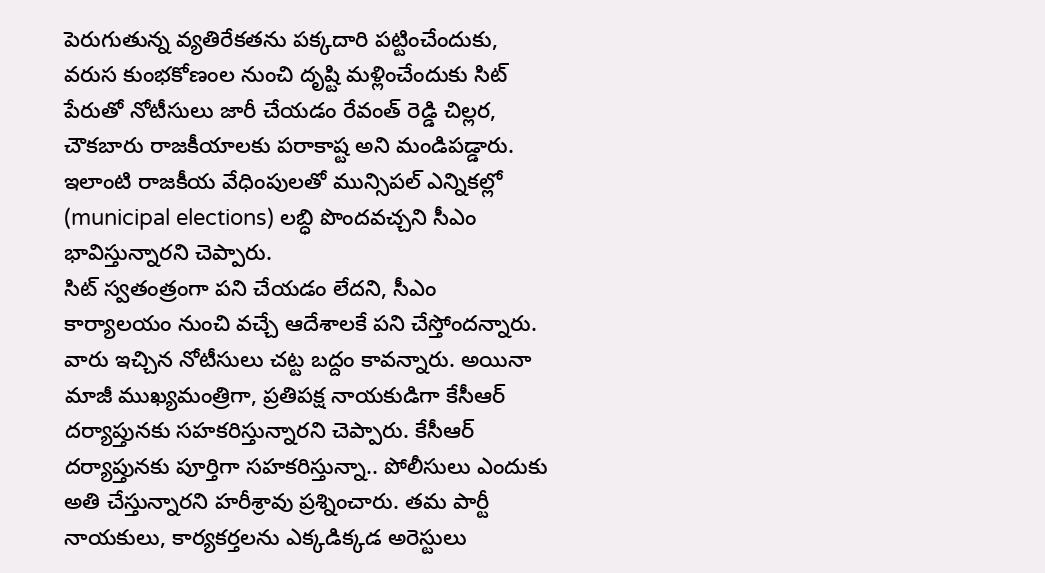పెరుగుతున్న వ్యతిరేకతను పక్కదారి పట్టించేందుకు, వరుస కుంభకోణంల నుంచి దృష్టి మళ్లించేందుకు సిట్ పేరుతో నోటీసులు జారీ చేయడం రేవంత్ రెడ్డి చిల్లర, చౌకబారు రాజకీయాలకు పరాకాష్ట అని మండిపడ్డారు. ఇలాంటి రాజకీయ వేధింపులతో మున్సిపల్ ఎన్నికల్లో (municipal elections) లబ్ధి పొందవచ్చని సీఎం భావిస్తున్నారని చెప్పారు.
సిట్ స్వతంత్రంగా పని చేయడం లేదని, సీఎం కార్యాలయం నుంచి వచ్చే ఆదేశాలకే పని చేస్తోందన్నారు. వారు ఇచ్చిన నోటీసులు చట్ట బద్దం కావన్నారు. అయినా మాజీ ముఖ్యమంత్రిగా, ప్రతిపక్ష నాయకుడిగా కేసీఆర్ దర్యాప్తునకు సహకరిస్తున్నారని చెప్పారు. కేసీఆర్ దర్యాప్తునకు పూర్తిగా సహకరిస్తున్నా.. పోలీసులు ఎందుకు అతి చేస్తున్నారని హరీశ్రావు ప్రశ్నించారు. తమ పార్టీ నాయకులు, కార్యకర్తలను ఎక్కడిక్కడ అరెస్టులు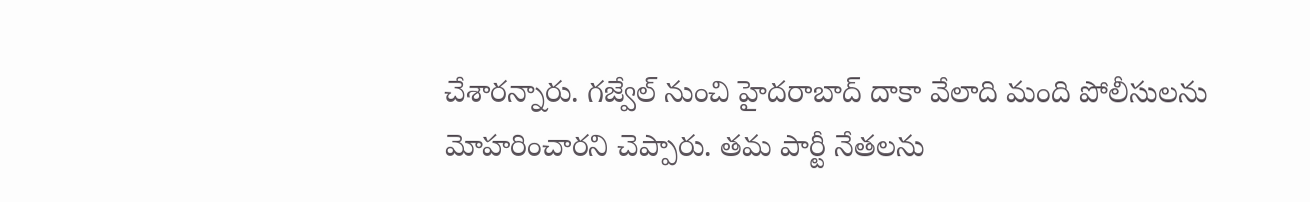చేశారన్నారు. గజ్వేల్ నుంచి హైదరాబాద్ దాకా వేలాది మంది పోలీసులను మోహరించారని చెప్పారు. తమ పార్టీ నేతలను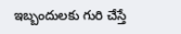ఇబ్బందులకు గురి చేస్తే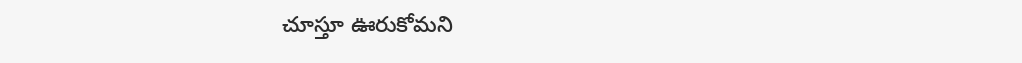చూస్తూ ఊరుకోమని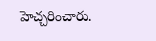హెచ్చరించారు.